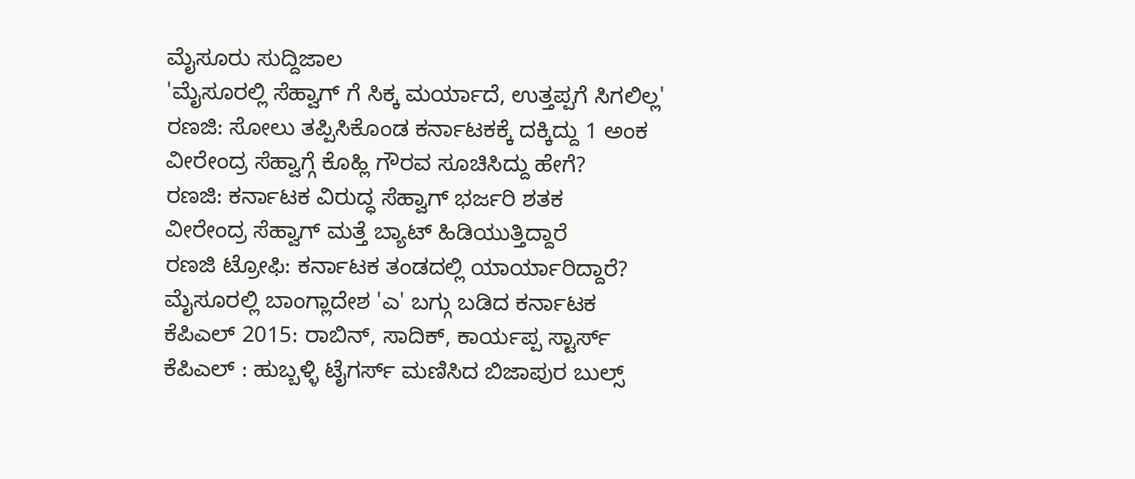ಮೈಸೂರು ಸುದ್ದಿಜಾಲ
'ಮೈಸೂರಲ್ಲಿ ಸೆಹ್ವಾಗ್ ಗೆ ಸಿಕ್ಕ ಮರ್ಯಾದೆ, ಉತ್ತಪ್ಪಗೆ ಸಿಗಲಿಲ್ಲ'
ರಣಜಿ: ಸೋಲು ತಪ್ಪಿಸಿಕೊಂಡ ಕರ್ನಾಟಕಕ್ಕೆ ದಕ್ಕಿದ್ದು 1 ಅಂಕ
ವೀರೇಂದ್ರ ಸೆಹ್ವಾಗ್ಗೆ ಕೊಹ್ಲಿ ಗೌರವ ಸೂಚಿಸಿದ್ದು ಹೇಗೆ?
ರಣಜಿ: ಕರ್ನಾಟಕ ವಿರುದ್ಧ ಸೆಹ್ವಾಗ್ ಭರ್ಜರಿ ಶತಕ
ವೀರೇಂದ್ರ ಸೆಹ್ವಾಗ್ ಮತ್ತೆ ಬ್ಯಾಟ್ ಹಿಡಿಯುತ್ತಿದ್ದಾರೆ
ರಣಜಿ ಟ್ರೋಫಿ: ಕರ್ನಾಟಕ ತಂಡದಲ್ಲಿ ಯಾರ್ಯಾರಿದ್ದಾರೆ?
ಮೈಸೂರಲ್ಲಿ ಬಾಂಗ್ಲಾದೇಶ 'ಎ' ಬಗ್ಗು ಬಡಿದ ಕರ್ನಾಟಕ
ಕೆಪಿಎಲ್ 2015: ರಾಬಿನ್, ಸಾದಿಕ್, ಕಾರ್ಯಪ್ಪ ಸ್ಟಾರ್ಸ್
ಕೆಪಿಎಲ್ : ಹುಬ್ಬಳ್ಳಿ ಟೈಗರ್ಸ್ ಮಣಿಸಿದ ಬಿಜಾಪುರ ಬುಲ್ಸ್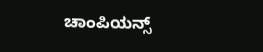ಚಾಂಪಿಯನ್ಸ್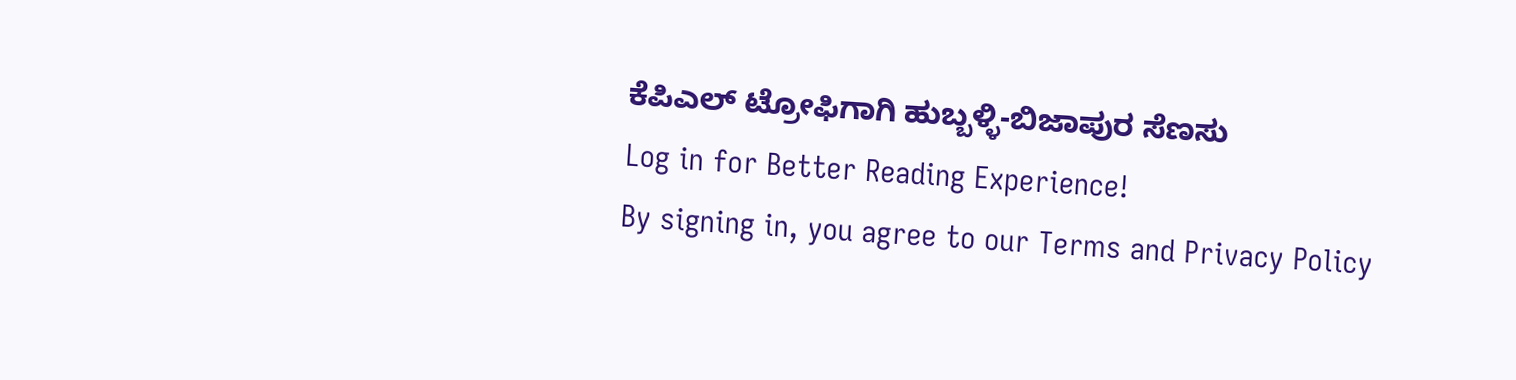ಕೆಪಿಎಲ್ ಟ್ರೋಫಿಗಾಗಿ ಹುಬ್ಬಳ್ಳಿ-ಬಿಜಾಪುರ ಸೆಣಸು
Log in for Better Reading Experience!
By signing in, you agree to our Terms and Privacy Policy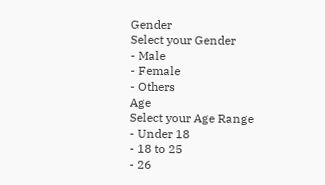Gender
Select your Gender
- Male
- Female
- Others
Age
Select your Age Range
- Under 18
- 18 to 25
- 26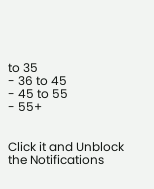to 35
- 36 to 45
- 45 to 55
- 55+


Click it and Unblock the Notifications